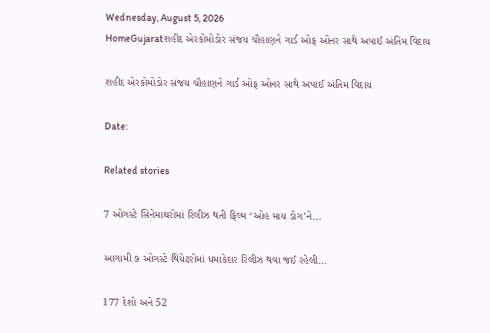Wednesday, August 5, 2026
HomeGujaratશહીદ એરકોમોડોર સંજય ચૌહાણને ગાર્ડ ઓફ ઓનર સાથે અપાઈ અંતિમ વિદાય

શહીદ એરકોમોડોર સંજય ચૌહાણને ગાર્ડ ઓફ ઓનર સાથે અપાઈ અંતિમ વિદાય

Date:

Related stories

7 ઓગસ્ટે સિનેમાઘરોમાં રિલીઝ થતી ફિલ્મ ‘ઓહ માય ડોગ’ને...

આગામી ૭ ઓગસ્ટે થિયેટરોમાં ધમાકેદાર રિલીઝ થવા જઈ રહેલી...

177 દેશો અને 52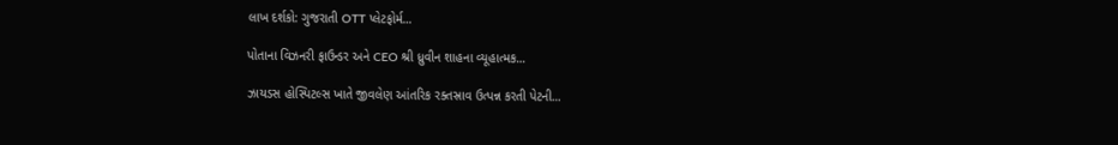લાખ દર્શકો: ગુજરાતી OTT પ્લેટફોર્મ...

પોતાના વિઝનરી ફાઉન્ડર અને CEO શ્રી ધ્રુવીન શાહના વ્યૂહાત્મક...

ઝાયડસ હોસ્પિટલ્સ ખાતે જીવલેણ આંતરિક રક્તસ્રાવ ઉત્પન્ન કરતી પેટની...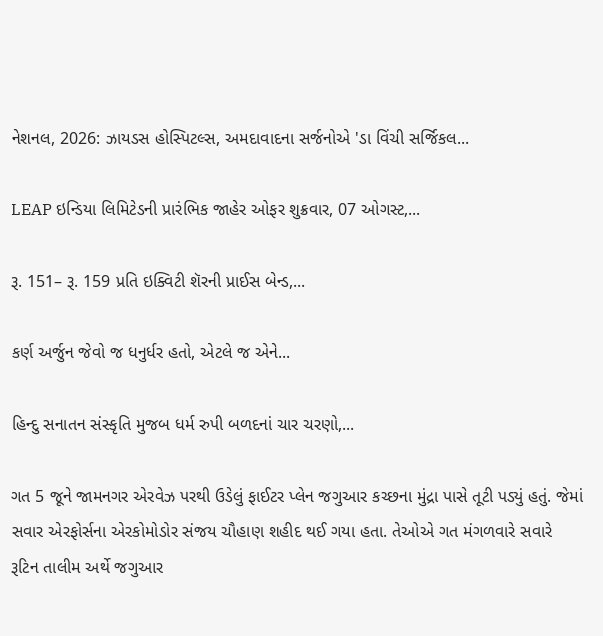નેશનલ, 2026: ઝાયડસ હોસ્પિટલ્સ, અમદાવાદના સર્જનોએ 'ડા વિંચી સર્જિકલ...

LEAP ઇન્ડિયા લિમિટેડની પ્રારંભિક જાહેર ઓફર શુક્રવાર, 07 ઓગસ્ટ,...

રૂ. 151– રૂ. 159 પ્રતિ ઇક્વિટી શૅરની પ્રાઈસ બેન્ડ,...

કર્ણ અર્જુન જેવો જ ધનુર્ધર હતો, એટલે જ એને...

હિન્દુ સનાતન સંસ્કૃતિ મુજબ ધર્મ રુપી બળદનાં ચાર ચરણો,...

ગત 5 જૂને જામનગર એરવેઝ પરથી ઉડેલું ફાઈટર પ્લેન જગુઆર કચ્છના મુંદ્રા પાસે તૂટી પડ્યું હતું. જેમાં સવાર એરફોર્સના એરકોમોડોર સંજય ચૌહાણ શહીદ થઈ ગયા હતા. તેઓએ ગત મંગળવારે સવારે રૂટિન તાલીમ અર્થે જગુઆર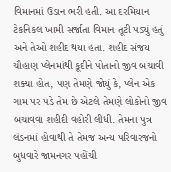વિમાનમાં ઉડાન ભરી હતી. આ દરમિયાન ટેકનિકલ ખામી સર્જાતા વિમાન તૂટી પડ્યું હતું અને તેઓ શહીદ થયા હતા. શહીદ સંજય ચૌહાણ પ્લેનમાંથી કૂદીને પોતાનો જીવ બચાવી શક્યા હોત, પણ તેમણે જોયું કે, પ્લેન એક ગામ પર પડે તેમ છે એટલે તેમણે લોકોનો જીવ બચાવવા શહીદી વહોરી લીધી. તેમના પુત્ર લંડનમાં હોવાથી તે તેમજ અન્ય પરિવારજનો બુધવારે જામનગર પહોંચી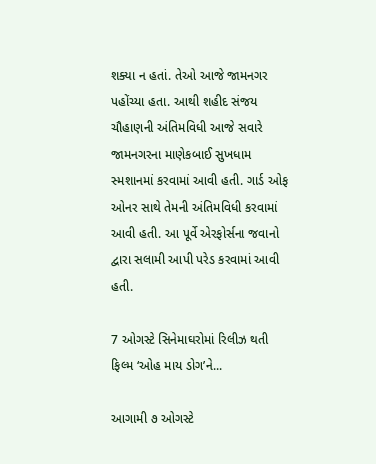શક્યા ન હતાં. તેઓ આજે જામનગર પહોંચ્યા હતા. આથી શહીદ સંજય ચૌહાણની અંતિમવિધી આજે સવારે જામનગરના માણેકબાઈ સુખધામ સ્મશાનમાં કરવામાં આવી હતી. ગાર્ડ ઓફ ઓનર સાથે તેમની અંતિમવિધી કરવામાં આવી હતી. આ પૂર્વે એરફોર્સના જવાનો દ્વારા સલામી આપી પરેડ કરવામાં આવી હતી.

7 ઓગસ્ટે સિનેમાઘરોમાં રિલીઝ થતી ફિલ્મ ‘ઓહ માય ડોગ’ને...

આગામી ૭ ઓગસ્ટે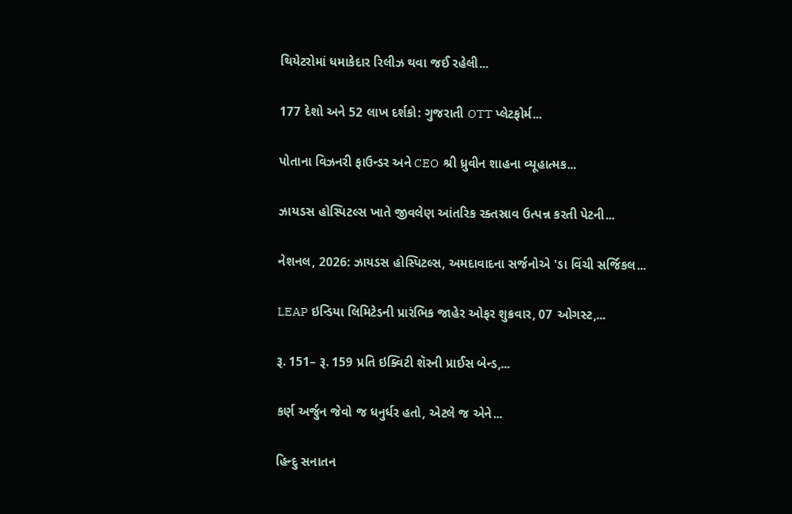થિયેટરોમાં ધમાકેદાર રિલીઝ થવા જઈ રહેલી...

177 દેશો અને 52 લાખ દર્શકો: ગુજરાતી OTT પ્લેટફોર્મ...

પોતાના વિઝનરી ફાઉન્ડર અને CEO શ્રી ધ્રુવીન શાહના વ્યૂહાત્મક...

ઝાયડસ હોસ્પિટલ્સ ખાતે જીવલેણ આંતરિક રક્તસ્રાવ ઉત્પન્ન કરતી પેટની...

નેશનલ, 2026: ઝાયડસ હોસ્પિટલ્સ, અમદાવાદના સર્જનોએ 'ડા વિંચી સર્જિકલ...

LEAP ઇન્ડિયા લિમિટેડની પ્રારંભિક જાહેર ઓફર શુક્રવાર, 07 ઓગસ્ટ,...

રૂ. 151– રૂ. 159 પ્રતિ ઇક્વિટી શૅરની પ્રાઈસ બેન્ડ,...

કર્ણ અર્જુન જેવો જ ધનુર્ધર હતો, એટલે જ એને...

હિન્દુ સનાતન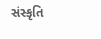સંસ્કૃતિ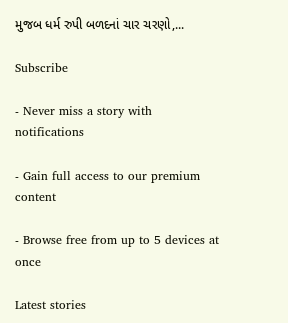મુજબ ધર્મ રુપી બળદનાં ચાર ચરણો,...

Subscribe

- Never miss a story with notifications

- Gain full access to our premium content

- Browse free from up to 5 devices at once

Latest stories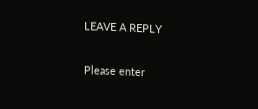LEAVE A REPLY

Please enter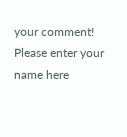your comment!
Please enter your name here